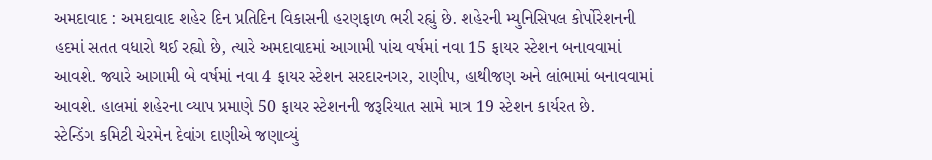અમદાવાદ : અમદાવાદ શહેર દિન પ્રતિદિન વિકાસની હરણફાળ ભરી રહ્યું છે. શહેરની મ્યુનિસિપલ કોર્પોરેશનની હદમાં સતત વધારો થઈ રહ્યો છે, ત્યારે અમદાવાદમાં આગામી પાંચ વર્ષમાં નવા 15 ફાયર સ્ટેશન બનાવવામાં આવશે. જ્યારે આગામી બે વર્ષમાં નવા 4 ફાયર સ્ટેશન સરદારનગર, રાણીપ, હાથીજણ અને લાંભામાં બનાવવામાં આવશે. હાલમાં શહેરના વ્યાપ પ્રમાણે 50 ફાયર સ્ટેશનની જરૂરિયાત સામે માત્ર 19 સ્ટેશન કાર્યરત છે.
સ્ટેન્ડિંગ કમિટી ચેરમેન દેવાંગ દાણીએ જણાવ્યું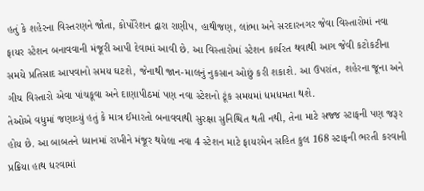હતું કે શહેરના વિસ્તરણને જોતા, કોર્પોરેશન દ્વારા રાણીપ, હાથીજણ, લાંભા અને સરદારનગર જેવા વિસ્તારોમાં નવા ફાયર સ્ટેશન બનાવવાની મંજૂરી આપી દેવામાં આવી છે. આ વિસ્તારોમાં સ્ટેશન કાર્યરત થવાથી આગ જેવી કટોકટીના સમયે પ્રતિસાદ આપવાનો સમય ઘટશે, જેનાથી જાન-માલનું નુકસાન ઓછું કરી શકાશે. આ ઉપરાંત, શહેરના જૂના અને ગીચ વિસ્તારો એવા પાંચકૂવા અને દાણાપીઠમાં પણ નવા સ્ટેશનો ટૂંક સમયમાં ધમધમતા થશે.
તેઓએ વધુમાં જણાવ્યું હતું કે માત્ર ઈમારતો બનાવવાથી સુરક્ષા સુનિશ્ચિત થતી નથી, તેના માટે સજ્જ સ્ટાફની પણ જરૂર હોય છે. આ બાબતને ધ્યાનમાં રાખીને મંજૂર થયેલા નવા 4 સ્ટેશન માટે ફાયરમેન સહિત કુલ 168 સ્ટાફની ભરતી કરવાની પ્રક્રિયા હાથ ધરવામાં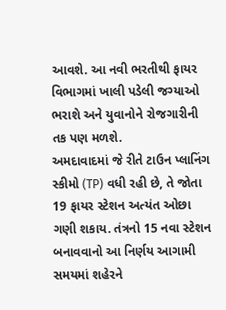આવશે. આ નવી ભરતીથી ફાયર વિભાગમાં ખાલી પડેલી જગ્યાઓ ભરાશે અને યુવાનોને રોજગારીની તક પણ મળશે.
અમદાવાદમાં જે રીતે ટાઉન પ્લાનિંગ સ્કીમો (TP) વધી રહી છે, તે જોતા 19 ફાયર સ્ટેશન અત્યંત ઓછા ગણી શકાય. તંત્રનો 15 નવા સ્ટેશન બનાવવાનો આ નિર્ણય આગામી સમયમાં શહેરને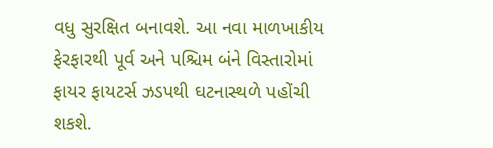વધુ સુરક્ષિત બનાવશે. આ નવા માળખાકીય ફેરફારથી પૂર્વ અને પશ્ચિમ બંને વિસ્તારોમાં ફાયર ફાયટર્સ ઝડપથી ઘટનાસ્થળે પહોંચી શકશે.